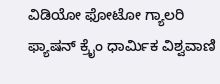ವಿಡಿಯೋ ಫೋಟೋ ಗ್ಯಾಲರಿ ಫ್ಯಾಷನ್ ಕ್ರೈಂ ಧಾರ್ಮಿಕ ವಿಶ್ವವಾಣಿ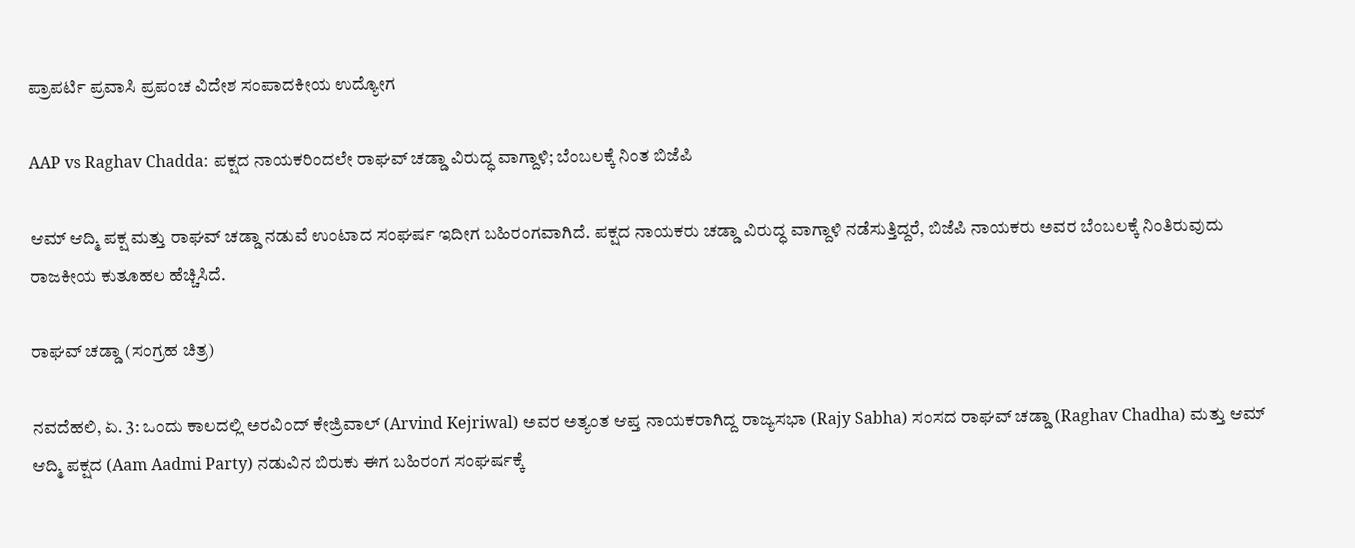ಪ್ರಾಪರ್ಟಿ ಪ್ರವಾಸಿ ಪ್ರಪಂಚ ವಿದೇಶ ಸಂಪಾದಕೀಯ ಉದ್ಯೋಗ

AAP vs Raghav Chadda: ಪಕ್ಷದ ನಾಯಕರಿಂದಲೇ ರಾಘವ್‌ ಚಡ್ಡಾ ವಿರುದ್ಧ ವಾಗ್ದಾಳಿ; ಬೆಂಬಲಕ್ಕೆ ನಿಂತ ಬಿಜೆಪಿ

ಆಮ್ ಆದ್ಮಿ ಪಕ್ಷ ಮತ್ತು ರಾಘವ್ ಚಡ್ಡಾ ನಡುವೆ ಉಂಟಾದ ಸಂಘರ್ಷ ಇದೀಗ ಬಹಿರಂಗವಾಗಿದೆ. ಪಕ್ಷದ ನಾಯಕರು ಚಡ್ಡಾ ವಿರುದ್ಧ ವಾಗ್ದಾಳಿ ನಡೆಸುತ್ತಿದ್ದರೆ, ಬಿಜೆಪಿ ನಾಯಕರು ಅವರ ಬೆಂಬಲಕ್ಕೆ ನಿಂತಿರುವುದು ರಾಜಕೀಯ ಕುತೂಹಲ ಹೆಚ್ಚಿಸಿದೆ.

ರಾಘವ್ ಚಡ್ಡಾ (ಸಂಗ್ರಹ ಚಿತ್ರ)

ನವದೆಹಲಿ, ಏ. 3: ಒಂದು ಕಾಲದಲ್ಲಿ ಅರವಿಂದ್ ಕೇಜ್ರಿವಾಲ್ (Arvind Kejriwal) ಅವರ ಅತ್ಯಂತ ಆಪ್ತ ನಾಯಕರಾಗಿದ್ದ ರಾಜ್ಯಸಭಾ (Rajy Sabha) ಸಂಸದ ರಾಘವ್ ಚಡ್ಡಾ (Raghav Chadha) ಮತ್ತು ಆಮ್ ಆದ್ಮಿ ಪಕ್ಷದ (Aam Aadmi Party) ನಡುವಿನ ಬಿರುಕು ಈಗ ಬಹಿರಂಗ ಸಂಘರ್ಷಕ್ಕೆ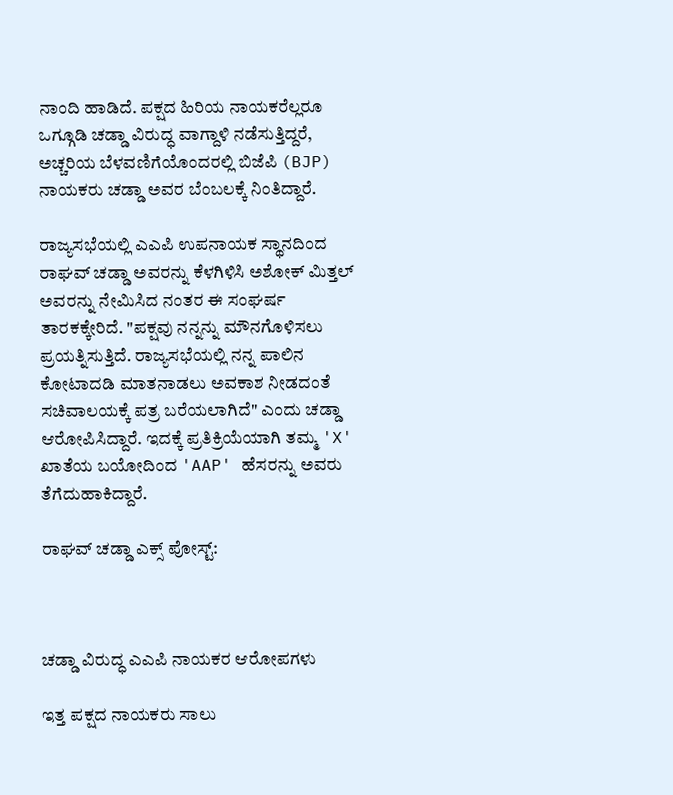ನಾಂದಿ ಹಾಡಿದೆ. ಪಕ್ಷದ ಹಿರಿಯ ನಾಯಕರೆಲ್ಲರೂ ಒಗ್ಗೂಡಿ ಚಡ್ಡಾ ವಿರುದ್ಧ ವಾಗ್ದಾಳಿ ನಡೆಸುತ್ತಿದ್ದರೆ, ಅಚ್ಚರಿಯ ಬೆಳವಣಿಗೆಯೊಂದರಲ್ಲಿ ಬಿಜೆಪಿ (BJP) ನಾಯಕರು ಚಡ್ಡಾ ಅವರ ಬೆಂಬಲಕ್ಕೆ ನಿಂತಿದ್ದಾರೆ.

ರಾಜ್ಯಸಭೆಯಲ್ಲಿ ಎಎಪಿ ಉಪನಾಯಕ ಸ್ಥಾನದಿಂದ ರಾಘವ್ ಚಡ್ಡಾ ಅವರನ್ನು ಕೆಳಗಿಳಿಸಿ ಅಶೋಕ್ ಮಿತ್ತಲ್ ಅವರನ್ನು ನೇಮಿಸಿದ ನಂತರ ಈ ಸಂಘರ್ಷ ತಾರಕಕ್ಕೇರಿದೆ. "ಪಕ್ಷವು ನನ್ನನ್ನು ಮೌನಗೊಳಿಸಲು ಪ್ರಯತ್ನಿಸುತ್ತಿದೆ. ರಾಜ್ಯಸಭೆಯಲ್ಲಿ ನನ್ನ ಪಾಲಿನ ಕೋಟಾದಡಿ ಮಾತನಾಡಲು ಅವಕಾಶ ನೀಡದಂತೆ ಸಚಿವಾಲಯಕ್ಕೆ ಪತ್ರ ಬರೆಯಲಾಗಿದೆ" ಎಂದು ಚಡ್ಡಾ ಆರೋಪಿಸಿದ್ದಾರೆ. ಇದಕ್ಕೆ ಪ್ರತಿಕ್ರಿಯೆಯಾಗಿ ತಮ್ಮ 'X' ಖಾತೆಯ ಬಯೋದಿಂದ 'AAP' ಹೆಸರನ್ನು ಅವರು ತೆಗೆದುಹಾಕಿದ್ದಾರೆ.

ರಾಘವ್ ಚಡ್ಡಾ ಎಕ್ಸ್‌ ಪೋಸ್ಟ್‌:



ಚಡ್ಡಾ ವಿರುದ್ಧ ಎಎಪಿ ನಾಯಕರ ಆರೋಪಗಳು

ಇತ್ತ ಪಕ್ಷದ ನಾಯಕರು ಸಾಲು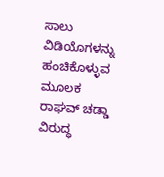ಸಾಲು ವಿಡಿಯೊಗಳನ್ನು ಹಂಚಿಕೊಳ್ಳುವ ಮೂಲಕ ರಾಘವ್ ಚಡ್ಡಾ ವಿರುದ್ಧ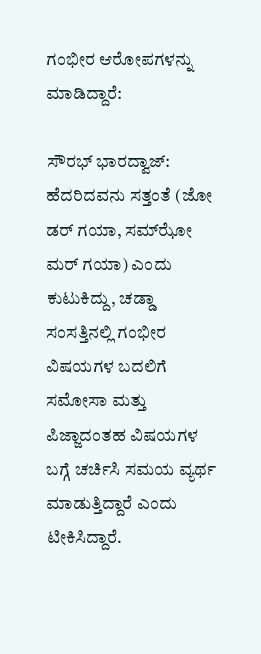ಗಂಭೀರ ಆರೋಪಗಳನ್ನು ಮಾಡಿದ್ದಾರೆ:

ಸೌರಭ್ ಭಾರದ್ವಾಜ್: ಹೆದರಿದವನು ಸತ್ತಂತೆ (ಜೋ ಡರ್ ಗಯಾ, ಸಮ್‌ಝೋ ಮರ್ ಗಯಾ) ಎಂದು ಕುಟುಕಿದ್ದು, ಚಡ್ಡಾ ಸಂಸತ್ತಿನಲ್ಲಿ ಗಂಭೀರ ವಿಷಯಗಳ ಬದಲಿಗೆ ಸಮೋಸಾ ಮತ್ತು ಪಿಜ್ಜಾದಂತಹ ವಿಷಯಗಳ ಬಗ್ಗೆ ಚರ್ಚಿಸಿ ಸಮಯ ವ್ಯರ್ಥ ಮಾಡುತ್ತಿದ್ದಾರೆ ಎಂದು ಟೀಕಿಸಿದ್ದಾರೆ.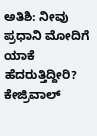ಅತಿಶಿ: ನೀವು ಪ್ರಧಾನಿ ಮೋದಿಗೆ ಯಾಕೆ ಹೆದರುತ್ತಿದ್ದೀರಿ? ಕೇಜ್ರಿವಾಲ್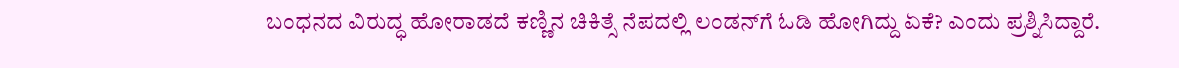ಬಂಧನದ ವಿರುದ್ಧ ಹೋರಾಡದೆ ಕಣ್ಣಿನ ಚಿಕಿತ್ಸೆ ನೆಪದಲ್ಲಿ ಲಂಡನ್‌ಗೆ ಓಡಿ ಹೋಗಿದ್ದು ಏಕೆ? ಎಂದು ಪ್ರಶ್ನಿಸಿದ್ದಾರೆ.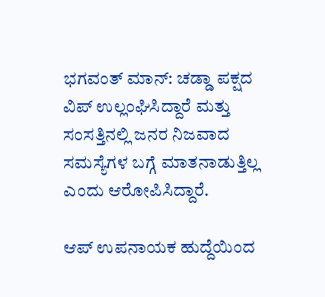ಭಗವಂತ್ ಮಾನ್: ಚಡ್ಡಾ ಪಕ್ಷದ ವಿಪ್ ಉಲ್ಲಂಘಿಸಿದ್ದಾರೆ ಮತ್ತು ಸಂಸತ್ತಿನಲ್ಲಿ ಜನರ ನಿಜವಾದ ಸಮಸ್ಯೆಗಳ ಬಗ್ಗೆ ಮಾತನಾಡುತ್ತಿಲ್ಲ ಎಂದು ಆರೋಪಿಸಿದ್ದಾರೆ.

ಆಪ್ ಉಪನಾಯಕ ಹುದ್ದೆಯಿಂದ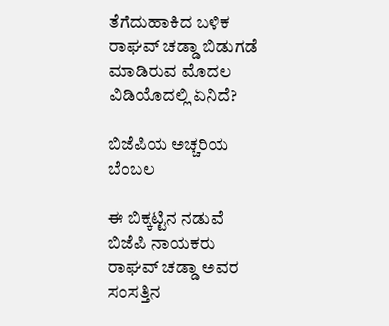ತೆಗೆದುಹಾಕಿದ ಬಳಿಕ ರಾಘವ್ ಚಡ್ಡಾ ಬಿಡುಗಡೆ ಮಾಡಿರುವ ಮೊದಲ ವಿಡಿಯೊದಲ್ಲಿ ಏನಿದೆ?

ಬಿಜೆಪಿಯ ಅಚ್ಚರಿಯ ಬೆಂಬಲ

ಈ ಬಿಕ್ಕಟ್ಟಿನ ನಡುವೆ ಬಿಜೆಪಿ ನಾಯಕರು ರಾಘವ್ ಚಡ್ಡಾ ಅವರ ಸಂಸತ್ತಿನ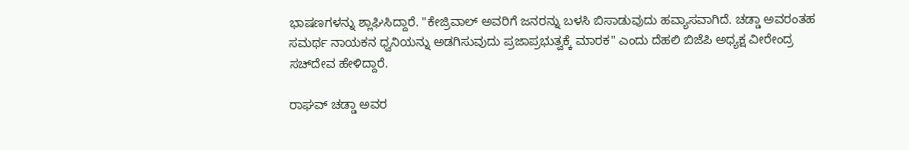ಭಾಷಣಗಳನ್ನು ಶ್ಲಾಘಿಸಿದ್ದಾರೆ. "ಕೇಜ್ರಿವಾಲ್ ಅವರಿಗೆ ಜನರನ್ನು ಬಳಸಿ ಬಿಸಾಡುವುದು ಹವ್ಯಾಸವಾಗಿದೆ. ಚಡ್ಡಾ ಅವರಂತಹ ಸಮರ್ಥ ನಾಯಕನ ಧ್ವನಿಯನ್ನು ಅಡಗಿಸುವುದು ಪ್ರಜಾಪ್ರಭುತ್ವಕ್ಕೆ ಮಾರಕ" ಎಂದು ದೆಹಲಿ ಬಿಜೆಪಿ ಅಧ್ಯಕ್ಷ ವೀರೇಂದ್ರ ಸಚ್‌ದೇವ ಹೇಳಿದ್ದಾರೆ.

ರಾಘವ್ ಚಡ್ಡಾ ಅವರ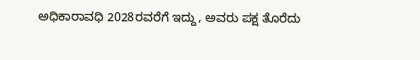ಅಧಿಕಾರಾವಧಿ 2028ರವರೆಗೆ ಇದ್ದು, ಅವರು ಪಕ್ಷ ತೊರೆದು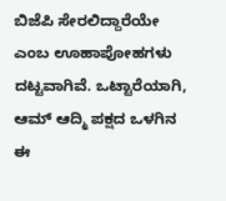ಬಿಜೆಪಿ ಸೇರಲಿದ್ದಾರೆಯೇ ಎಂಬ ಊಹಾಪೋಹಗಳು ದಟ್ಟವಾಗಿವೆ. ಒಟ್ಟಾರೆಯಾಗಿ, ಆಮ್ ಆದ್ಮಿ ಪಕ್ಷದ ಒಳಗಿನ ಈ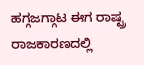ಹಗ್ಗಜಗ್ಗಾಟ ಈಗ ರಾಷ್ಟ್ರ ರಾಜಕಾರಣದಲ್ಲಿ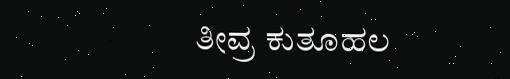ತೀವ್ರ ಕುತೂಹಲ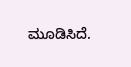ಮೂಡಿಸಿದೆ.